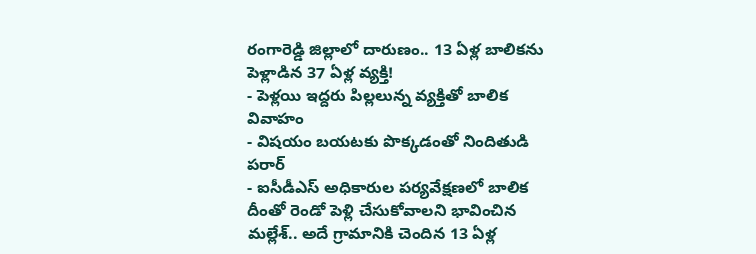రంగారెడ్డి జిల్లాలో దారుణం.. 13 ఏళ్ల బాలికను పెళ్లాడిన 37 ఏళ్ల వ్యక్తి!
- పెళ్లయి ఇద్దరు పిల్లలున్న వ్యక్తితో బాలిక వివాహం
- విషయం బయటకు పొక్కడంతో నిందితుడి పరార్
- ఐసీడీఎస్ అధికారుల పర్యవేక్షణలో బాలిక
దీంతో రెండో పెళ్లి చేసుకోవాలని భావించిన మల్లేశ్.. అదే గ్రామానికి చెందిన 13 ఏళ్ల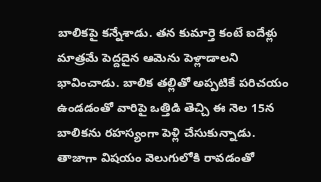బాలికపై కన్నేశాడు. తన కుమార్తె కంటే ఐదేళ్లు మాత్రమే పెద్దదైన ఆమెను పెళ్లాడాలని భావించాడు. బాలిక తల్లితో అప్పటికే పరిచయం ఉండడంతో వారిపై ఒత్తిడి తెచ్చి ఈ నెల 15న బాలికను రహస్యంగా పెళ్లి చేసుకున్నాడు. తాజాగా విషయం వెలుగులోకి రావడంతో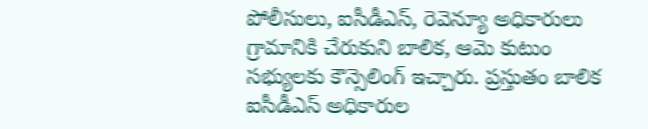పోలీసులు, ఐసీడీఎస్, రెవెన్యూ అధికారులు గ్రామానికి చేరుకుని బాలిక, ఆమె కుటుం సభ్యులకు కౌన్సెలింగ్ ఇచ్చారు. ప్రస్తుతం బాలిక ఐసీడీఎస్ అధికారుల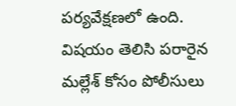పర్యవేక్షణలో ఉంది. విషయం తెలిసి పరారైన మల్లేశ్ కోసం పోలీసులు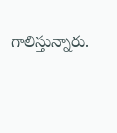గాలిస్తున్నారు.